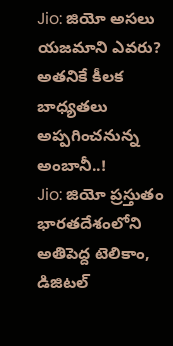Jio: జియో అసలు యజమాని ఎవరు? అతనికే కీలక బాధ్యతలు అప్పగించనున్న అంబానీ..!
Jio: జియో ప్రస్తుతం భారతదేశంలోని అతిపెద్ద టెలికాం, డిజిటల్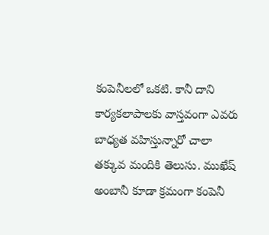కంపెనీలలో ఒకటి. కానీ దాని కార్యకలాపాలకు వాస్తవంగా ఎవరు బాధ్యత వహిస్తున్నారో చాలా తక్కువ మందికి తెలుసు. ముఖేష్ అంబానీ కూడా క్రమంగా కంపెనీ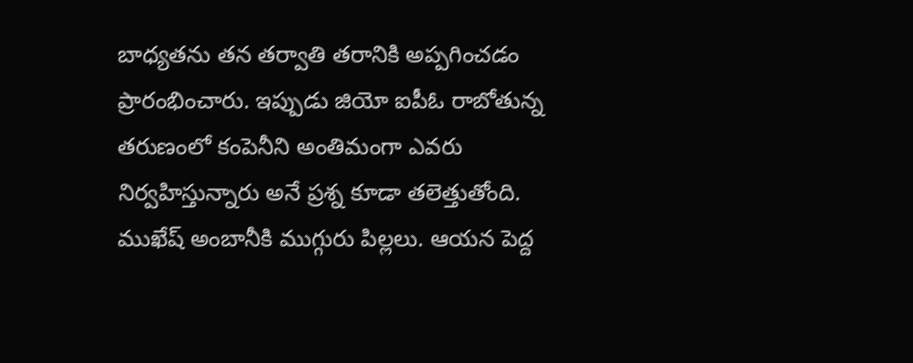బాధ్యతను తన తర్వాతి తరానికి అప్పగించడం ప్రారంభించారు. ఇప్పుడు జియో ఐపీఓ రాబోతున్న తరుణంలో కంపెనీని అంతిమంగా ఎవరు నిర్వహిస్తున్నారు అనే ప్రశ్న కూడా తలెత్తుతోంది. ముఖేష్ అంబానీకి ముగ్గురు పిల్లలు. ఆయన పెద్ద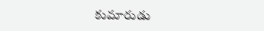కుమారుడు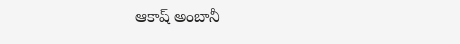ఆకాష్ అంబానీ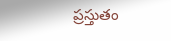ప్రస్తుతం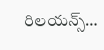రిలయన్స్…